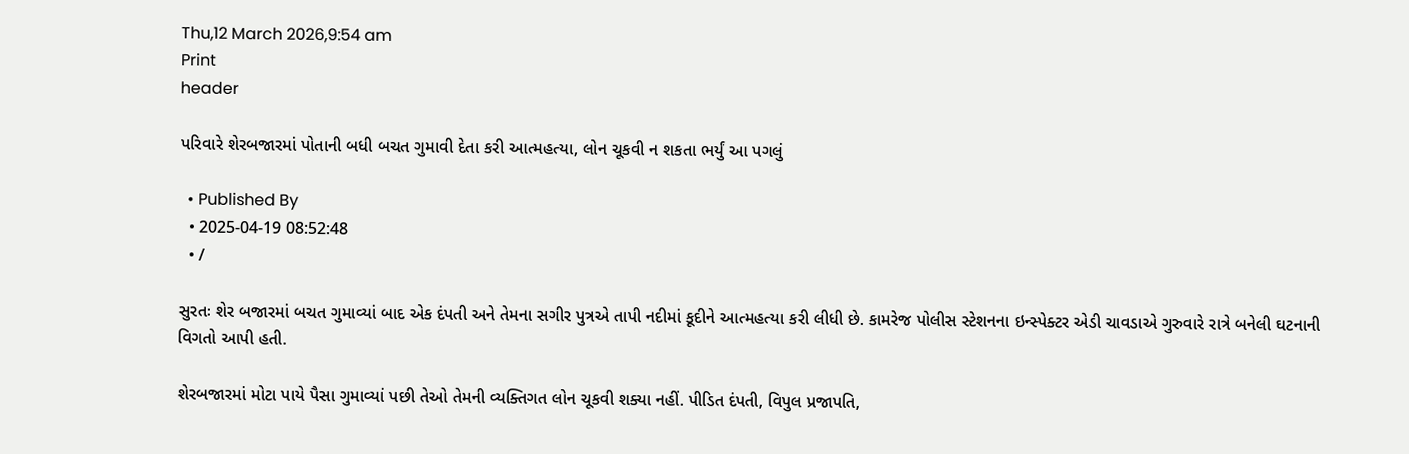Thu,12 March 2026,9:54 am
Print
header

પરિવારે શેરબજારમાં પોતાની બધી બચત ગુમાવી દેતા કરી આત્મહત્યા, લોન ચૂકવી ન શકતા ભર્યું આ પગલું

  • Published By
  • 2025-04-19 08:52:48
  • /

સુરતઃ શેર બજારમાં બચત ગુમાવ્યાં બાદ એક દંપતી અને તેમના સગીર પુત્રએ તાપી નદીમાં કૂદીને આત્મહત્યા કરી લીધી છે. કામરેજ પોલીસ સ્ટેશનના ઇન્સ્પેક્ટર એડી ચાવડાએ ગુરુવારે રાત્રે બનેલી ઘટનાની વિગતો આપી હતી.

શેરબજારમાં મોટા પાયે પૈસા ગુમાવ્યાં પછી તેઓ તેમની વ્યક્તિગત લોન ચૂકવી શક્યા નહીં. પીડિત દંપતી, વિપુલ પ્રજાપતિ,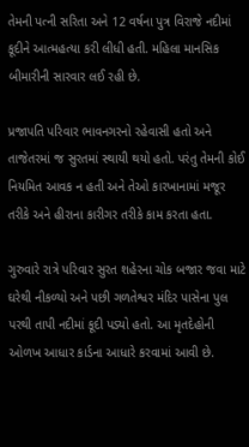તેમની પત્ની સરિતા અને 12 વર્ષના પુત્ર વિરાજે નદીમાં કૂદીને આત્મહત્યા કરી લીધી હતી. મહિલા માનસિક બીમારીની સારવાર લઈ રહી છે.

પ્રજાપતિ પરિવાર ભાવનગરનો રહેવાસી હતો અને તાજેતરમાં જ સુરતમાં સ્થાયી થયો હતો. પરંતુ તેમની કોઈ નિયમિત આવક ન હતી અને તેઓ કારખાનામાં મજૂર તરીકે અને હીરાના કારીગર તરીકે કામ કરતા હતા.

ગુરુવારે રાત્રે પરિવાર સુરત શહેરના ચોક બજાર જવા માટે ઘરેથી નીકળ્યો અને પછી ગળતેશ્વર મંદિર પાસેના પુલ પરથી તાપી નદીમાં કૂદી પડ્યો હતો. આ મૃતદેહોની ઓળખ આધાર કાર્ડના આધારે કરવામાં આવી છે.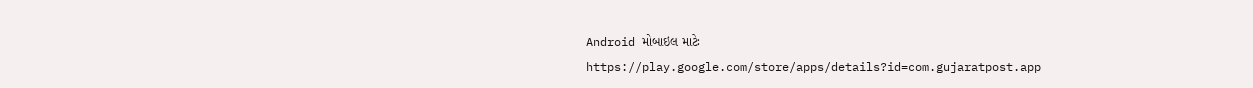Android મોબાઇલ માટેઃ https://play.google.com/store/apps/details?id=com.gujaratpost.app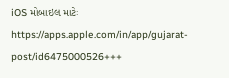iOS મોબાઇલ માટેઃ https://apps.apple.com/in/app/gujarat-post/id6475000526+++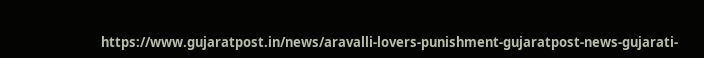https://www.gujaratpost.in/news/aravalli-lovers-punishment-gujaratpost-news-gujarati-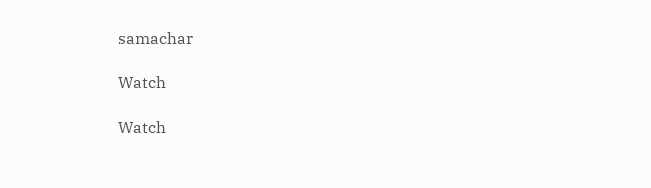samachar

Watch

Watch